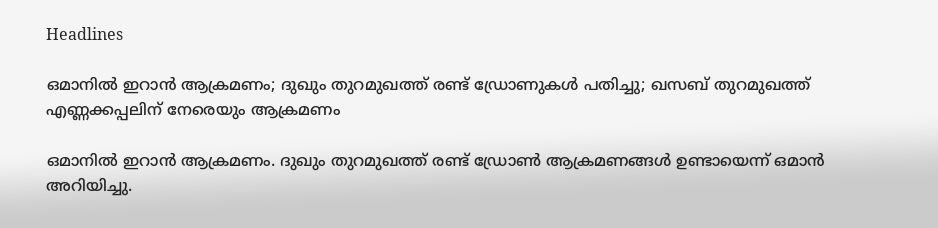Headlines

ഒമാനില്‍ ഇറാന്‍ ആക്രമണം; ദുഖും തുറമുഖത്ത് രണ്ട് ഡ്രോണുകള്‍ പതിച്ചു; ഖസബ് തുറമുഖത്ത് എണ്ണക്കപ്പലിന് നേരെയും ആക്രമണം

ഒമാനില്‍ ഇറാന്‍ ആക്രമണം. ദുഖും തുറമുഖത്ത് രണ്ട് ഡ്രോണ്‍ ആക്രമണങ്ങള്‍ ഉണ്ടായെന്ന് ഒമാന്‍ അറിയിച്ചു.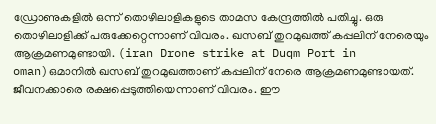ഡ്രോണുകളില്‍ ഒന്ന് തൊഴിലാളികളുടെ താമസ കേന്ദ്രത്തില്‍ പതിച്ചു. ഒരു തൊഴിലാളിക്ക് പരുക്കേറ്റെന്നാണ് വിവരം. ഖസബ് തുറമുഖത്ത് കപ്പലിന് നേരെയും ആക്രമണമുണ്ടായി. (iran Drone strike at Duqm Port in oman)ഒമാനില്‍ ഖസബ് തുറമുഖത്താണ് കപ്പലിന് നേരെ ആക്രമണമുണ്ടായത്. ജീവനക്കാരെ രക്ഷപ്പെടുത്തിയെന്നാണ് വിവരം. ഈ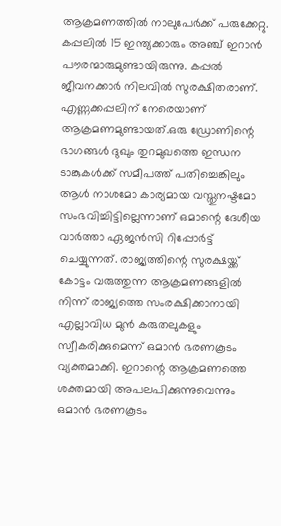ആക്രമണത്തില്‍ നാലുപേര്‍ക്ക് പരുക്കേറ്റു. കപ്പലില്‍ 15 ഇന്ത്യക്കാരും അഞ്ച് ഇറാന്‍ പൗരന്മാരുമുണ്ടായിരുന്നു. കപ്പല്‍ ജീവനക്കാര്‍ നിലവില്‍ സുരക്ഷിതരാണ്. എണ്ണക്കപ്പലിന് നേരെയാണ് ആക്രമണമുണ്ടായത്.ഒരു ഡ്രോണിന്റെ ഭാഗങ്ങള്‍ ദുഖും തുറമുഖത്തെ ഇന്ധന ടാങ്കുകള്‍ക്ക് സമീപത്ത് പതിച്ചെങ്കിലും ആള്‍ നാശമോ കാര്യമായ വസ്തുനഷ്ടമോ സംഭവിച്ചിട്ടില്ലെന്നാണ് ഒമാന്റെ ദേശീയ വാര്‍ത്താ ഏജന്‍സി റിപ്പോര്‍ട്ട് ചെയ്യുന്നത്. രാജ്യത്തിന്റെ സുരക്ഷയ്ക്ക് കോട്ടം വരുത്തുന്ന ആക്രമണങ്ങളില്‍ നിന്ന് രാജ്യത്തെ സംരക്ഷിക്കാനായി എല്ലാവിധ മുന്‍ കരുതലുകളും സ്വീകരിക്കുമെന്ന് ഒമാന്‍ ഭരണകൂടം വ്യക്തമാക്കി. ഇറാന്റെ ആക്രമണത്തെ ശക്തമായി അപലപിക്കുന്നുവെന്നും ഒമാന്‍ ഭരണകൂടം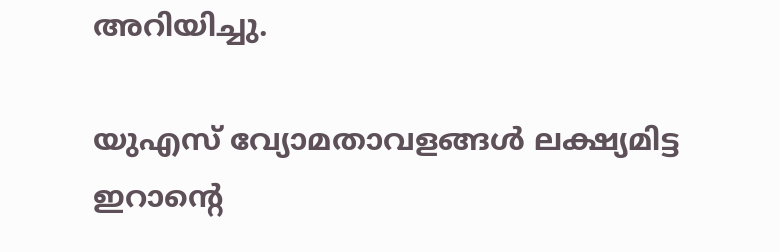അറിയിച്ചു.

യുഎസ് വ്യോമതാവളങ്ങള്‍ ലക്ഷ്യമിട്ട ഇറാന്റെ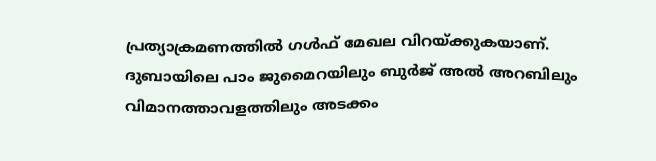പ്രത്യാക്രമണത്തില്‍ ഗള്‍ഫ് മേഖല വിറയ്ക്കുകയാണ്. ദുബായിലെ പാം ജുമൈറയിലും ബുര്‍ജ് അല്‍ അറബിലും വിമാനത്താവളത്തിലും അടക്കം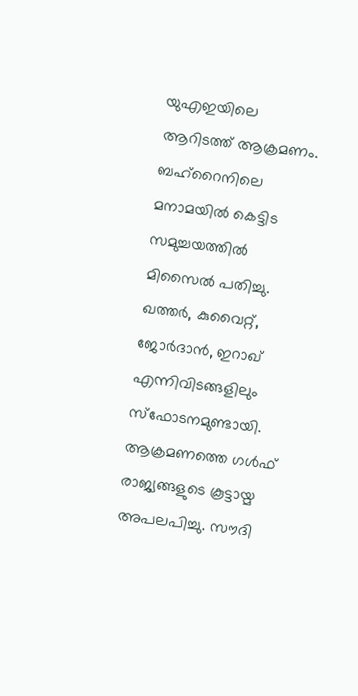യുഎഇയിലെ ആറിടത്ത് ആക്രമണം. ബഹ്‌റൈനിലെ മനാമയില്‍ കെട്ടിട സമുച്ചയത്തില്‍ മിസൈല്‍ പതിച്ചു. ഖത്തര്‍, കുവൈറ്റ്, ജോര്‍ദാന്‍, ഇറാഖ് എന്നിവിടങ്ങളിലും സ്‌ഫോടനമുണ്ടായി. ആക്രമണത്തെ ഗള്‍ഫ് രാജ്യങ്ങളുടെ കൂട്ടായ്മ അപലപിച്ചു. സൗദി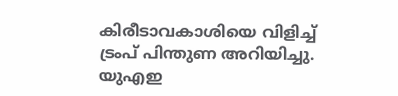കിരീടാവകാശിയെ വിളിച്ച് ട്രംപ് പിന്തുണ അറിയിച്ചു. യുഎഇ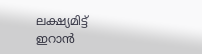ലക്ഷ്യമിട്ട് ഇറാന്‍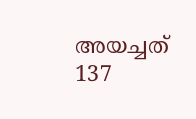അയച്ചത് 137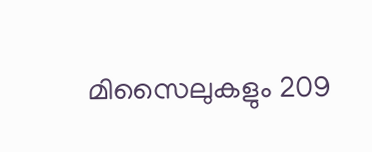മിസൈലുകളും 209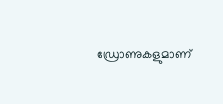ഡ്രോണുകളുമാണ്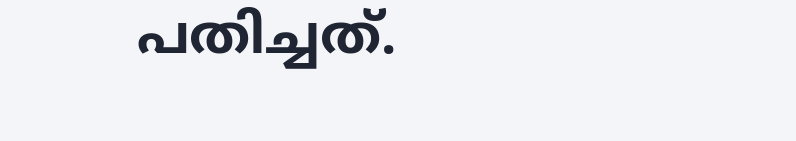പതിച്ചത്.